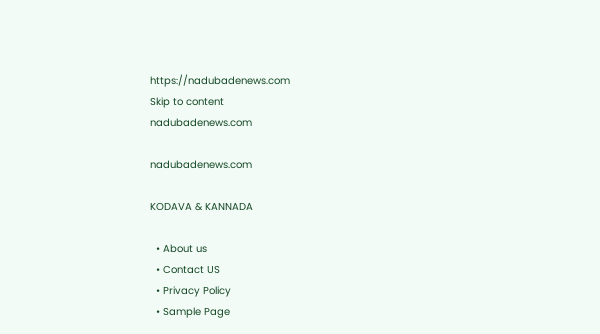https://nadubadenews.com
Skip to content
nadubadenews.com

nadubadenews.com

KODAVA & KANNADA

  • About us
  • Contact US
  • Privacy Policy
  • Sample Page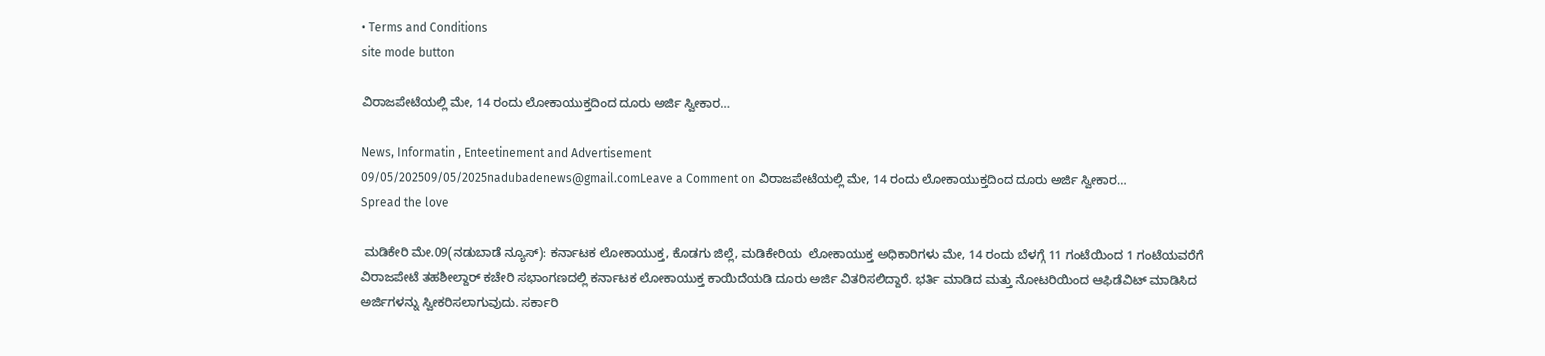• Terms and Conditions
site mode button

ವಿರಾಜಪೇಟೆಯಲ್ಲಿ ಮೇ, 14 ರಂದು ಲೋಕಾಯುಕ್ತದಿಂದ ದೂರು ಅರ್ಜಿ ಸ್ವೀಕಾರ…

News, Informatin , Enteetinement and Advertisement
09/05/202509/05/2025nadubadenews@gmail.comLeave a Comment on ವಿರಾಜಪೇಟೆಯಲ್ಲಿ ಮೇ, 14 ರಂದು ಲೋಕಾಯುಕ್ತದಿಂದ ದೂರು ಅರ್ಜಿ ಸ್ವೀಕಾರ…
Spread the love

 ಮಡಿಕೇರಿ ಮೇ.09(ನಡುಬಾಡೆ ನ್ಯೂಸ್): ಕರ್ನಾಟಕ ಲೋಕಾಯುಕ್ತ, ಕೊಡಗು ಜಿಲ್ಲೆ, ಮಡಿಕೇರಿಯ  ಲೋಕಾಯುಕ್ತ ಅಧಿಕಾರಿಗಳು ಮೇ, 14 ರಂದು ಬೆಳಗ್ಗೆ 11 ಗಂಟೆಯಿಂದ 1 ಗಂಟೆಯವರೆಗೆ ವಿರಾಜಪೇಟೆ ತಹಶೀಲ್ದಾರ್ ಕಚೇರಿ ಸಭಾಂಗಣದಲ್ಲಿ ಕರ್ನಾಟಕ ಲೋಕಾಯುಕ್ತ ಕಾಯಿದೆಯಡಿ ದೂರು ಅರ್ಜಿ ವಿತರಿಸಲಿದ್ದಾರೆ. ಭರ್ತಿ ಮಾಡಿದ ಮತ್ತು ನೋಟರಿಯಿಂದ ಆಫಿಡೆವಿಟ್ ಮಾಡಿಸಿದ ಅರ್ಜಿಗಳನ್ನು ಸ್ವೀಕರಿಸಲಾಗುವುದು. ಸರ್ಕಾರಿ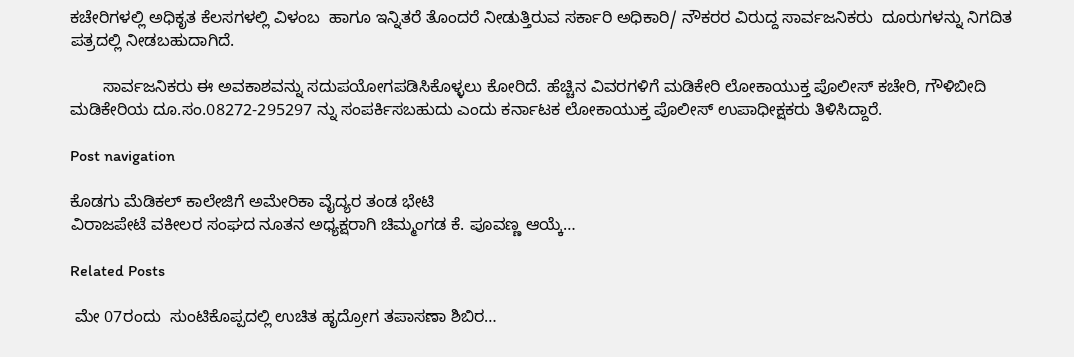ಕಚೇರಿಗಳಲ್ಲಿ ಅಧಿಕೃತ ಕೆಲಸಗಳಲ್ಲಿ ವಿಳಂಬ  ಹಾಗೂ ಇನ್ನಿತರೆ ತೊಂದರೆ ನೀಡುತ್ತಿರುವ ಸರ್ಕಾರಿ ಅಧಿಕಾರಿ/ ನೌಕರರ ವಿರುದ್ದ ಸಾರ್ವಜನಿಕರು  ದೂರುಗಳನ್ನು ನಿಗದಿತ ಪತ್ರದಲ್ಲಿ ನೀಡಬಹುದಾಗಿದೆ.

       ಸಾರ್ವಜನಿಕರು ಈ ಅವಕಾಶವನ್ನು ಸದುಪಯೋಗಪಡಿಸಿಕೊಳ್ಳಲು ಕೋರಿದೆ. ಹೆಚ್ಚಿನ ವಿವರಗಳಿಗೆ ಮಡಿಕೇರಿ ಲೋಕಾಯುಕ್ತ ಪೊಲೀಸ್ ಕಚೇರಿ, ಗೌಳಿಬೀದಿ ಮಡಿಕೇರಿಯ ದೂ.ಸಂ.08272-295297 ನ್ನು ಸಂಪರ್ಕಿಸಬಹುದು ಎಂದು ಕರ್ನಾಟಕ ಲೋಕಾಯುಕ್ತ ಪೊಲೀಸ್ ಉಪಾಧೀಕ್ಷಕರು ತಿಳಿಸಿದ್ದಾರೆ.

Post navigation

ಕೊಡಗು ಮೆಡಿಕಲ್‌ ಕಾಲೇಜಿಗೆ ಅಮೇರಿಕಾ ವೈದ್ಯರ ತಂಡ ಭೇಟಿ
ವಿರಾಜಪೇಟೆ ವಕೀಲರ ಸಂಘದ ನೂತನ ಅಧ್ಯಕ್ಷರಾಗಿ ಚಿಮ್ಮಂಗಡ ಕೆ. ಪೂವಣ್ಣ ಆಯ್ಕೆ…

Related Posts

 ಮೇ 07ರಂದು  ಸುಂಟಿಕೊಪ್ಪದಲ್ಲಿ ಉಚಿತ ಹೃದ್ರೋಗ ತಪಾಸಣಾ ಶಿಬಿರ…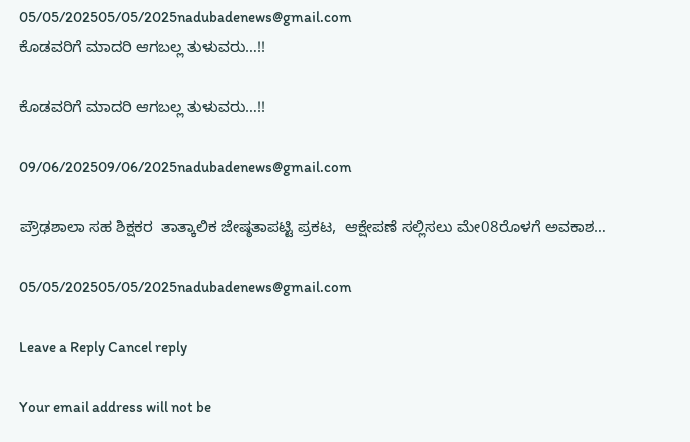05/05/202505/05/2025nadubadenews@gmail.com
ಕೊಡವರಿಗೆ ಮಾದರಿ ಆಗಬಲ್ಲ ತುಳುವರು…!!

ಕೊಡವರಿಗೆ ಮಾದರಿ ಆಗಬಲ್ಲ ತುಳುವರು…!!

09/06/202509/06/2025nadubadenews@gmail.com

ಪ್ರೌಢಶಾಲಾ ಸಹ ಶಿಕ್ಷಕರ  ತಾತ್ಕಾಲಿಕ ಜೇಷ್ಠತಾಪಟ್ಟಿ ಪ್ರಕಟ,  ಆಕ್ಷೇಪಣೆ ಸಲ್ಲಿಸಲು ಮೇ08ರೊಳಗೆ ಅವಕಾಶ…

05/05/202505/05/2025nadubadenews@gmail.com

Leave a Reply Cancel reply

Your email address will not be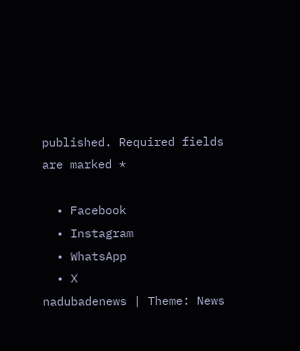published. Required fields are marked *

  • Facebook
  • Instagram
  • WhatsApp
  • X
nadubadenews | Theme: News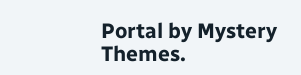Portal by Mystery Themes.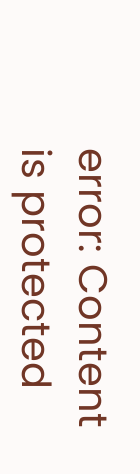error: Content is protected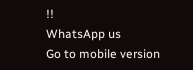!!
WhatsApp us
Go to mobile version